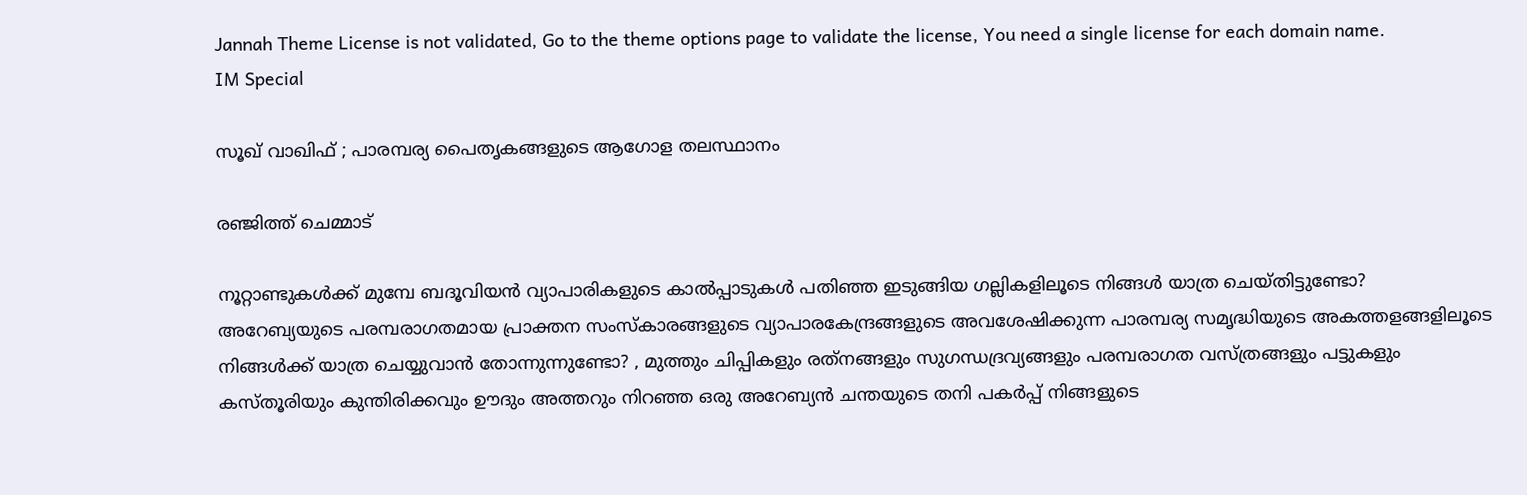Jannah Theme License is not validated, Go to the theme options page to validate the license, You need a single license for each domain name.
IM Special

സൂഖ് വാഖിഫ് ; പാരമ്പര്യ പൈതൃകങ്ങളുടെ ആഗോള തലസ്ഥാനം

രഞ്ജിത്ത് ചെമ്മാട്

നൂറ്റാണ്ടുകള്‍ക്ക് മുമ്പേ ബദൂവിയന്‍ വ്യാപാരികളുടെ കാല്‍പ്പാടുകള്‍ പതിഞ്ഞ ഇടുങ്ങിയ ഗല്ലികളിലൂടെ നിങ്ങള്‍ യാത്ര ചെയ്തിട്ടുണ്ടോ? അറേബ്യയുടെ പരമ്പരാഗതമായ പ്രാക്തന സംസ്‌കാരങ്ങളുടെ വ്യാപാരകേന്ദ്രങ്ങളുടെ അവശേഷിക്കുന്ന പാരമ്പര്യ സമൃദ്ധിയുടെ അകത്തളങ്ങളിലൂടെ നിങ്ങള്‍ക്ക് യാത്ര ചെയ്യുവാന്‍ തോന്നുന്നുണ്ടോ? , മുത്തും ചിപ്പികളും രത്‌നങ്ങളും സുഗന്ധദ്രവ്യങ്ങളും പരമ്പരാഗത വസ്ത്രങ്ങളും പട്ടുകളും കസ്തൂരിയും കുന്തിരിക്കവും ഊദും അത്തറും നിറഞ്ഞ ഒരു അറേബ്യന്‍ ചന്തയുടെ തനി പകര്‍പ്പ് നിങ്ങളുടെ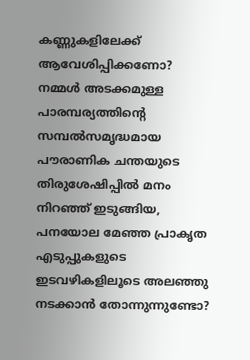കണ്ണുകളിലേക്ക് ആവേശിപ്പിക്കണോ? നമ്മള്‍ അടക്കമുള്ള പാരമ്പര്യത്തിന്റെ സമ്പല്‍സമൃദ്ധമായ പൗരാണിക ചന്തയുടെ തിരുശേഷിപ്പില്‍ മനം നിറഞ്ഞ് ഇടുങ്ങിയ, പനയോല മേഞ്ഞ പ്രാകൃത എടുപ്പുകളുടെ ഇടവഴികളിലൂടെ അലഞ്ഞു നടക്കാന്‍ തോന്നുന്നുണ്ടോ?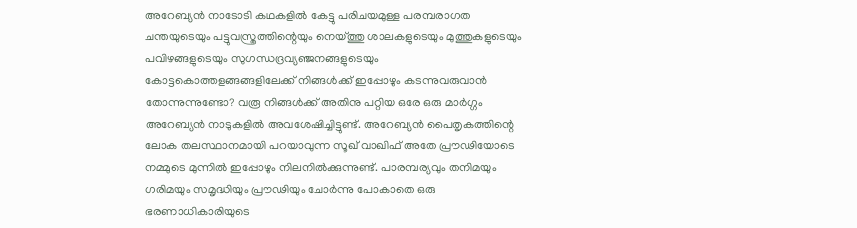അറേബ്യന്‍ നാടോടി കഥകളില്‍ കേട്ടു പരിചയമുള്ള പരമ്പരാഗത ചന്തയുടെയും പട്ടുവസ്ത്രത്തിന്റെയും നെയ്ത്തു ശാലകളുടെയും മുത്തുകളുടെയും പവിഴങ്ങളുടെയും സുഗന്ധദ്രവ്യഞ്ജനങ്ങളുടെയും കോട്ടകൊത്തളങ്ങങ്ങളിലേക്ക് നിങ്ങള്‍ക്ക് ഇപ്പോഴും കടന്നുവരുവാന്‍ തോന്നുന്നുണ്ടോ? വരൂ നിങ്ങള്‍ക്ക് അതിനു പറ്റിയ ഒരേ ഒരു മാര്‍ഗ്ഗം അറേബ്യന്‍ നാടുകളില്‍ അവശേഷിച്ചിട്ടുണ്ട്. അറേബ്യന്‍ പൈതൃകത്തിന്റെ ലോക തലസ്ഥാനമായി പറയാവുന്ന സൂഖ് വാഖിഫ് അതേ പ്രൗഢിയോടെ നമ്മുടെ മുന്നില്‍ ഇപ്പോഴും നിലനില്‍ക്കുന്നുണ്ട്. പാരമ്പര്യവും തനിമയും ഗരിമയും സമൃദ്ധിയും പ്രൗഢിയും ചോര്‍ന്നു പോകാതെ ഒരു ഭരണാധികാരിയുടെ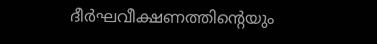ദീര്‍ഘവീക്ഷണത്തിന്റെയും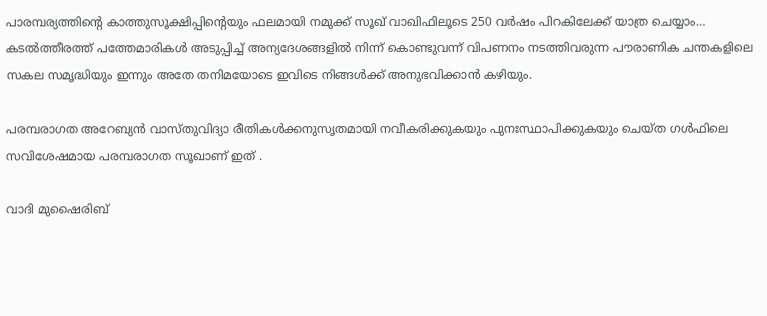പാരമ്പര്യത്തിന്റെ കാത്തുസൂക്ഷിപ്പിന്റെയും ഫലമായി നമുക്ക് സൂഖ് വാഖിഫിലൂടെ 250 വര്‍ഷം പിറകിലേക്ക് യാത്ര ചെയ്യാം… കടല്‍ത്തീരത്ത് പത്തേമാരികള്‍ അടുപ്പിച്ച് അന്യദേശങ്ങളില്‍ നിന്ന് കൊണ്ടുവന്ന് വിപണനം നടത്തിവരുന്ന പൗരാണിക ചന്തകളിലെ സകല സമൃദ്ധിയും ഇന്നും അതേ തനിമയോടെ ഇവിടെ നിങ്ങള്‍ക്ക് അനുഭവിക്കാന്‍ കഴിയും.

പരമ്പരാഗത അറേബ്യന്‍ വാസ്തുവിദ്യാ രീതികള്‍ക്കനുസൃതമായി നവീകരിക്കുകയും പുനഃസ്ഥാപിക്കുകയും ചെയ്ത ഗള്‍ഫിലെ സവിശേഷമായ പരമ്പരാഗത സൂഖാണ് ഇത് .

വാദി മുഷൈരിബ്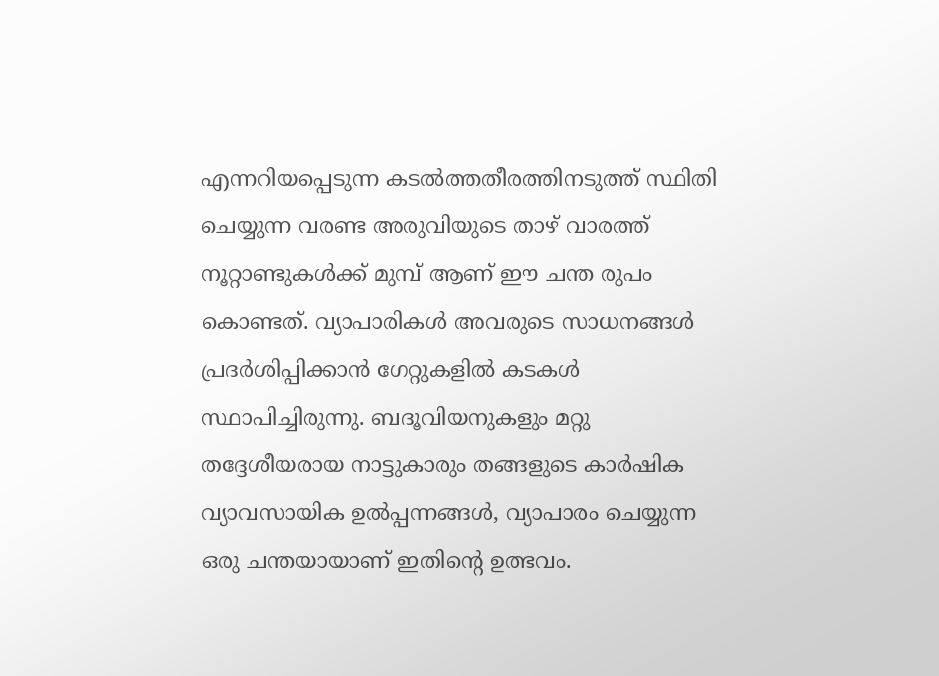എന്നറിയപ്പെടുന്ന കടല്‍ത്തതീരത്തിനടുത്ത് സ്ഥിതി ചെയ്യുന്ന വരണ്ട അരുവിയുടെ താഴ് വാരത്ത് നൂറ്റാണ്ടുകള്‍ക്ക് മുമ്പ് ആണ് ഈ ചന്ത രുപം കൊണ്ടത്. വ്യാപാരികള്‍ അവരുടെ സാധനങ്ങള്‍ പ്രദര്‍ശിപ്പിക്കാന്‍ ഗേറ്റുകളില്‍ കടകള്‍ സ്ഥാപിച്ചിരുന്നു. ബദൂവിയനുകളും മറ്റു തദ്ദേശീയരായ നാട്ടുകാരും തങ്ങളുടെ കാര്‍ഷിക വ്യാവസായിക ഉല്‍പ്പന്നങ്ങള്‍, വ്യാപാരം ചെയ്യുന്ന ഒരു ചന്തയായാണ് ഇതിന്റെ ഉത്ഭവം.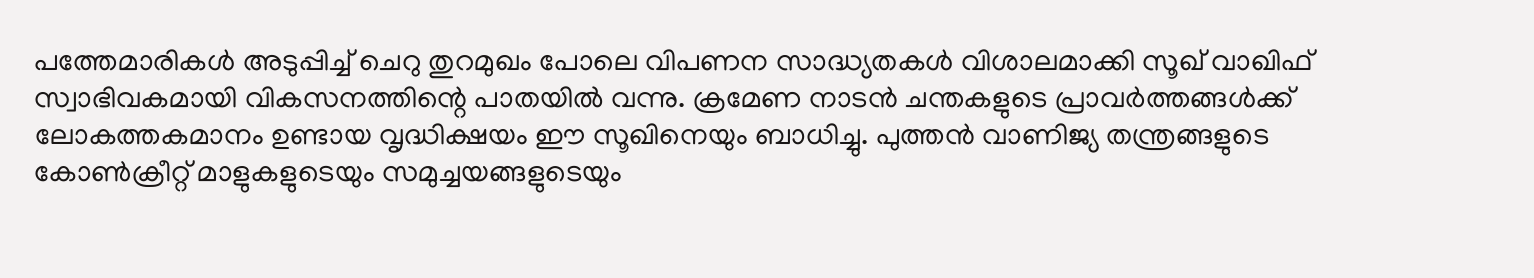പത്തേമാരികള്‍ അടുപ്പിച്ച് ചെറു തുറമുഖം പോലെ വിപണന സാദ്ധ്യതകള്‍ വിശാലമാക്കി സൂഖ് വാഖിഫ് സ്വാഭിവകമായി വികസനത്തിന്റെ പാതയില്‍ വന്നു. ക്രമേണ നാടന്‍ ചന്തകളുടെ പ്രാവര്‍ത്തങ്ങള്‍ക്ക് ലോകത്തകമാനം ഉണ്ടായ വൃദ്ധിക്ഷയം ഈ സൂഖിനെയും ബാധിച്ചു. പുത്തന്‍ വാണിജ്യ തന്ത്രങ്ങളുടെ കോണ്‍ക്രീറ്റ് മാളുകളുടെയും സമുച്ചയങ്ങളുടെയും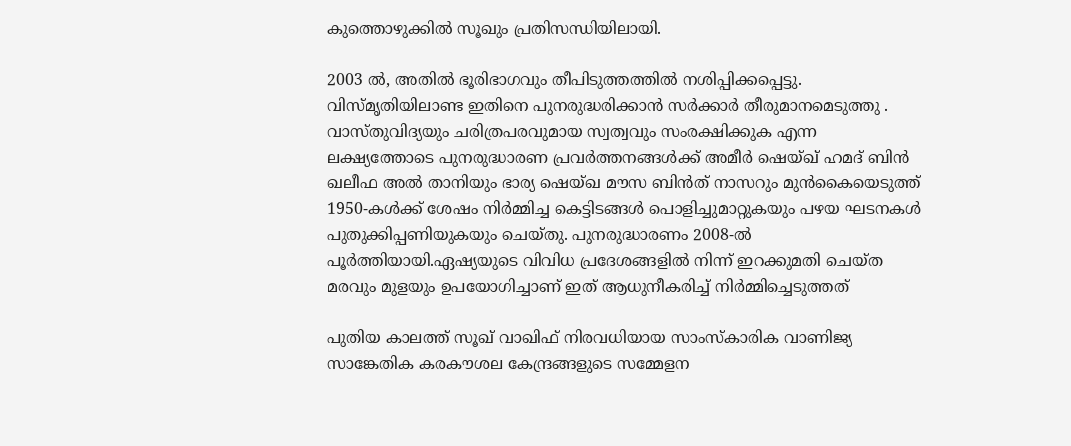കുത്തൊഴുക്കില്‍ സൂഖും പ്രതിസന്ധിയിലായി.

2003 ല്‍, അതില്‍ ഭൂരിഭാഗവും തീപിടുത്തത്തില്‍ നശിപ്പിക്കപ്പെട്ടു. വിസ്മൃതിയിലാണ്ട ഇതിനെ പുനരുദ്ധരിക്കാന്‍ സര്‍ക്കാര്‍ തീരുമാനമെടുത്തു . വാസ്തുവിദ്യയും ചരിത്രപരവുമായ സ്വത്വവും സംരക്ഷിക്കുക എന്ന ലക്ഷ്യത്തോടെ പുനരുദ്ധാരണ പ്രവര്‍ത്തനങ്ങള്‍ക്ക് അമീര്‍ ഷെയ്ഖ് ഹമദ് ബിന്‍ ഖലീഫ അല്‍ താനിയും ഭാര്യ ഷെയ്ഖ മൗസ ബിന്‍ത് നാസറും മുന്‍കൈയെടുത്ത് 1950-കള്‍ക്ക് ശേഷം നിര്‍മ്മിച്ച കെട്ടിടങ്ങള്‍ പൊളിച്ചുമാറ്റുകയും പഴയ ഘടനകള്‍ പുതുക്കിപ്പണിയുകയും ചെയ്തു. പുനരുദ്ധാരണം 2008-ല്‍ പൂര്‍ത്തിയായി.ഏഷ്യയുടെ വിവിധ പ്രദേശങ്ങളില്‍ നിന്ന് ഇറക്കുമതി ചെയ്ത മരവും മുളയും ഉപയോഗിച്ചാണ് ഇത് ആധുനീകരിച്ച് നിര്‍മ്മിച്ചെടുത്തത്

പുതിയ കാലത്ത് സൂഖ് വാഖിഫ് നിരവധിയായ സാംസ്‌കാരിക വാണിജ്യ സാങ്കേതിക കരകൗശല കേന്ദ്രങ്ങളുടെ സമ്മേളന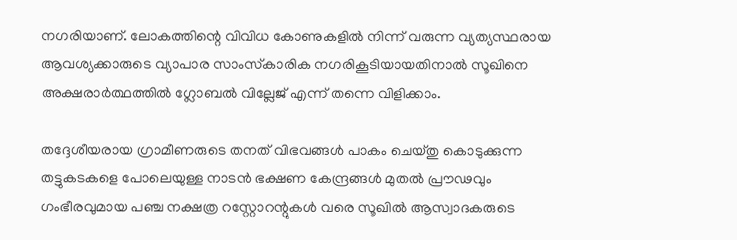നഗരിയാണ്. ലോകത്തിന്റെ വിവിധ കോണുകളില്‍ നിന്ന് വരുന്ന വ്യത്യസ്ഥരായ ആവശ്യക്കാരുടെ വ്യാപാര സാംസ്‌കാരിക നഗരികൂടിയായതിനാല്‍ സൂഖിനെ അക്ഷരാര്‍ത്ഥത്തില്‍ ഗ്ലോബല്‍ വില്ലേജ് എന്ന് തന്നെ വിളിക്കാം.

തദ്ദേശീയരായ ഗ്രാമീണരുടെ തനത് വിഭവങ്ങള്‍ പാകം ചെയ്തു കൊടുക്കുന്ന തട്ടുകടകളെ പോലെയുള്ള നാടന്‍ ഭക്ഷണ കേന്ദ്രങ്ങള്‍ മുതല്‍ പ്രൗഢവും ഗംഭീരവുമായ പഞ്ച നക്ഷത്ര റസ്റ്റോറന്റുകള്‍ വരെ സൂഖില്‍ ആസ്വാദകരുടെ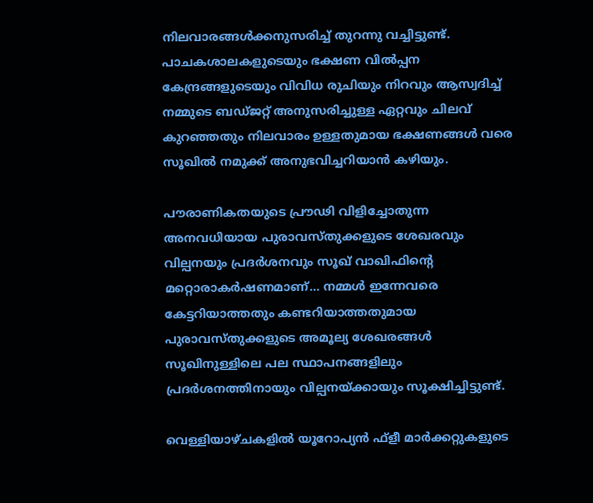നിലവാരങ്ങള്‍ക്കനുസരിച്ച് തുറന്നു വച്ചിട്ടുണ്ട്. പാചകശാലകളുടെയും ഭക്ഷണ വില്‍പ്പന കേന്ദ്രങ്ങളുടെയും വിവിധ രുചിയും നിറവും ആസ്വദിച്ച് നമ്മുടെ ബഡ്ജറ്റ് അനുസരിച്ചുള്ള ഏറ്റവും ചിലവ് കുറഞ്ഞതും നിലവാരം ഉള്ളതുമായ ഭക്ഷണങ്ങള്‍ വരെ സൂഖില്‍ നമുക്ക് അനുഭവിച്ചറിയാന്‍ കഴിയും.

പൗരാണികതയുടെ പ്രൗഢി വിളിച്ചോതുന്ന അനവധിയായ പുരാവസ്തുക്കളുടെ ശേഖരവും വില്പനയും പ്രദര്‍ശനവും സൂഖ് വാഖിഫിന്റെ മറ്റൊരാകര്‍ഷണമാണ്… നമ്മള്‍ ഇന്നേവരെ കേട്ടറിയാത്തതും കണ്ടറിയാത്തതുമായ പുരാവസ്തുക്കളുടെ അമൂല്യ ശേഖരങ്ങള്‍ സൂഖിനുള്ളിലെ പല സ്ഥാപനങ്ങളിലും പ്രദര്‍ശനത്തിനായും വില്പനയ്ക്കായും സൂക്ഷിച്ചിട്ടുണ്ട്.

വെള്ളിയാഴ്ചകളില്‍ യൂറോപ്യന്‍ ഫ്‌ളീ മാര്‍ക്കറ്റുകളുടെ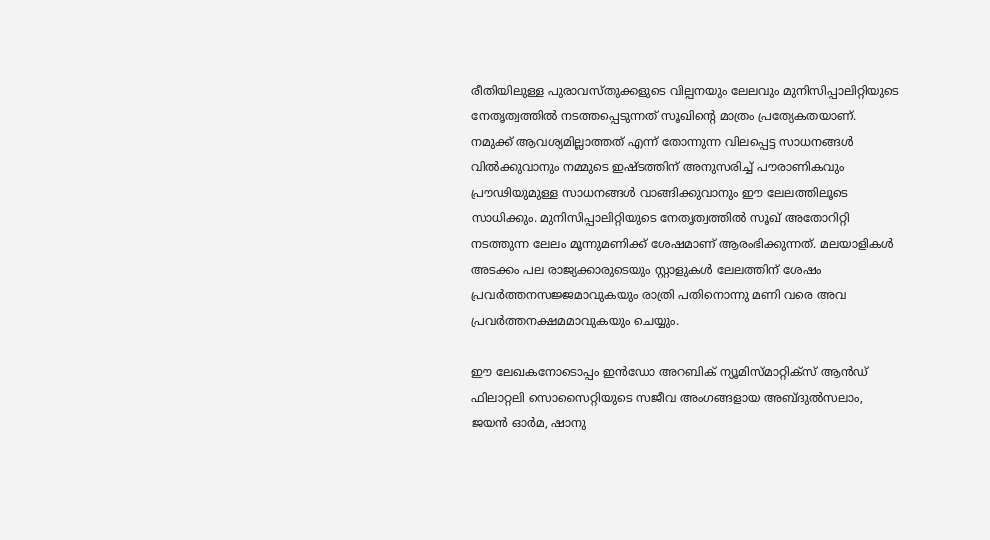രീതിയിലുള്ള പുരാവസ്തുക്കളുടെ വില്പനയും ലേലവും മുനിസിപ്പാലിറ്റിയുടെ നേതൃത്വത്തില്‍ നടത്തപ്പെടുന്നത് സൂഖിന്റെ മാത്രം പ്രത്യേകതയാണ്. നമുക്ക് ആവശ്യമില്ലാത്തത് എന്ന് തോന്നുന്ന വിലപ്പെട്ട സാധനങ്ങള്‍ വില്‍ക്കുവാനും നമ്മുടെ ഇഷ്ടത്തിന് അനുസരിച്ച് പൗരാണികവും പ്രൗഢിയുമുള്ള സാധനങ്ങള്‍ വാങ്ങിക്കുവാനും ഈ ലേലത്തിലൂടെ സാധിക്കും. മുനിസിപ്പാലിറ്റിയുടെ നേതൃത്വത്തില്‍ സൂഖ് അതോറിറ്റി നടത്തുന്ന ലേലം മൂന്നുമണിക്ക് ശേഷമാണ് ആരംഭിക്കുന്നത്. മലയാളികള്‍ അടക്കം പല രാജ്യക്കാരുടെയും സ്റ്റാളുകള്‍ ലേലത്തിന് ശേഷം പ്രവര്‍ത്തനസജ്ജമാവുകയും രാത്രി പതിനൊന്നു മണി വരെ അവ പ്രവര്‍ത്തനക്ഷമമാവുകയും ചെയ്യും.

ഈ ലേഖകനോടൊപ്പം ഇന്‍ഡോ അറബിക് ന്യൂമിസ്മാറ്റിക്‌സ് ആന്‍ഡ് ഫിലാറ്റലി സൊസൈറ്റിയുടെ സജീവ അംഗങ്ങളായ അബ്ദുല്‍സലാം, ജയന്‍ ഓര്‍മ, ഷാനു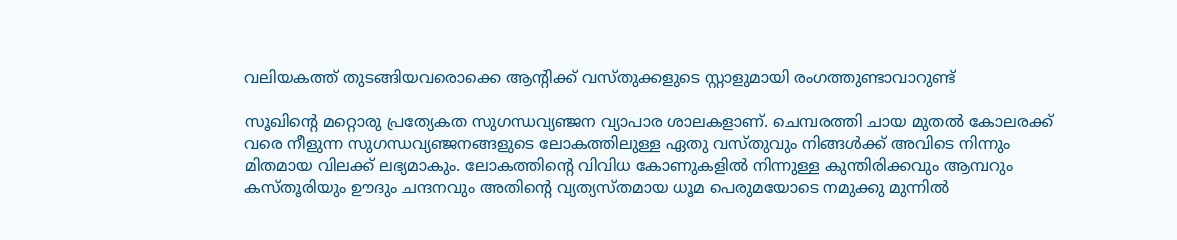വലിയകത്ത് തുടങ്ങിയവരൊക്കെ ആന്റിക്ക് വസ്തുക്കളുടെ സ്റ്റാളുമായി രംഗത്തുണ്ടാവാറുണ്ട്

സൂഖിന്റെ മറ്റൊരു പ്രത്യേകത സുഗന്ധവ്യഞ്ജന വ്യാപാര ശാലകളാണ്. ചെമ്പരത്തി ചായ മുതല്‍ കോലരക്ക് വരെ നീളുന്ന സുഗന്ധവ്യഞ്ജനങ്ങളുടെ ലോകത്തിലുള്ള ഏതു വസ്തുവും നിങ്ങള്‍ക്ക് അവിടെ നിന്നും മിതമായ വിലക്ക് ലഭ്യമാകും. ലോകത്തിന്റെ വിവിധ കോണുകളില്‍ നിന്നുള്ള കുന്തിരിക്കവും ആമ്പറും കസ്തൂരിയും ഊദും ചന്ദനവും അതിന്റെ വ്യത്യസ്തമായ ധൂമ പെരുമയോടെ നമുക്കു മുന്നില്‍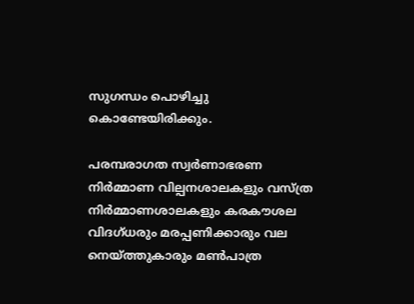സുഗന്ധം പൊഴിച്ചു കൊണ്ടേയിരിക്കും.

പരമ്പരാഗത സ്വര്‍ണാഭരണ നിര്‍മ്മാണ വില്പനശാലകളും വസ്ത്ര നിര്‍മ്മാണശാലകളും കരകൗശല വിദഗ്ധരും മരപ്പണിക്കാരും വല നെയ്ത്തുകാരും മണ്‍പാത്ര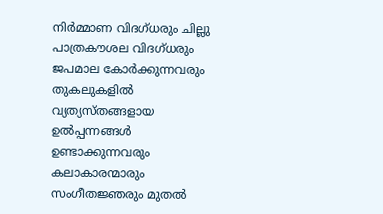നിര്‍മ്മാണ വിദഗ്ധരും ചില്ലു പാത്രകൗശല വിദഗ്ധരും ജപമാല കോര്‍ക്കുന്നവരും തുകലുകളില്‍ വ്യത്യസ്തങ്ങളായ ഉല്‍പ്പന്നങ്ങള്‍ ഉണ്ടാക്കുന്നവരും കലാകാരന്മാരും സംഗീതജ്ഞരും മുതല്‍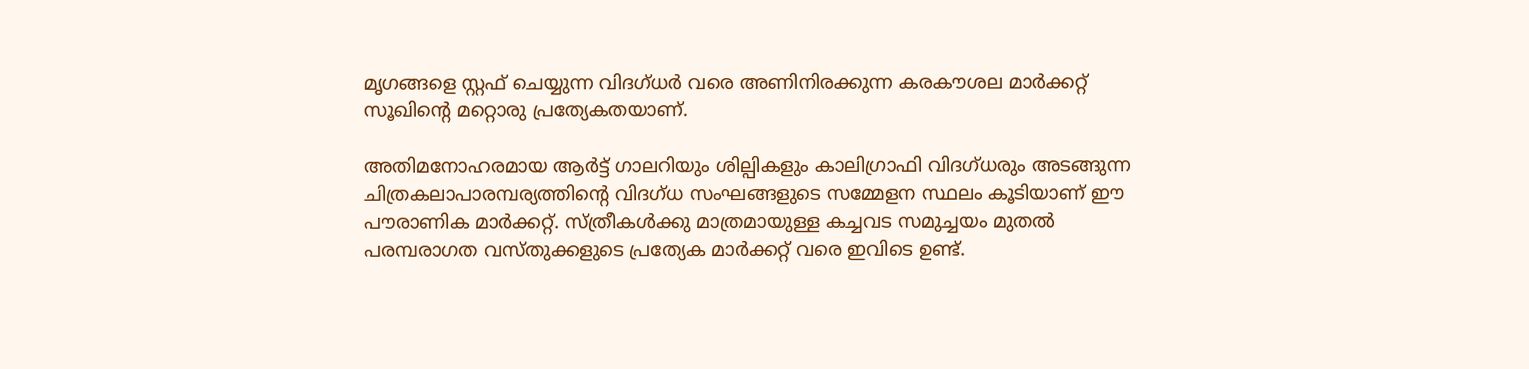മൃഗങ്ങളെ സ്റ്റഫ് ചെയ്യുന്ന വിദഗ്ധര്‍ വരെ അണിനിരക്കുന്ന കരകൗശല മാര്‍ക്കറ്റ് സൂഖിന്റെ മറ്റൊരു പ്രത്യേകതയാണ്.

അതിമനോഹരമായ ആര്‍ട്ട് ഗാലറിയും ശില്പികളും കാലിഗ്രാഫി വിദഗ്ധരും അടങ്ങുന്ന ചിത്രകലാപാരമ്പര്യത്തിന്റെ വിദഗ്ധ സംഘങ്ങളുടെ സമ്മേളന സ്ഥലം കൂടിയാണ് ഈ പൗരാണിക മാര്‍ക്കറ്റ്. സ്ത്രീകള്‍ക്കു മാത്രമായുള്ള കച്ചവട സമുച്ചയം മുതല്‍ പരമ്പരാഗത വസ്തുക്കളുടെ പ്രത്യേക മാര്‍ക്കറ്റ് വരെ ഇവിടെ ഉണ്ട്.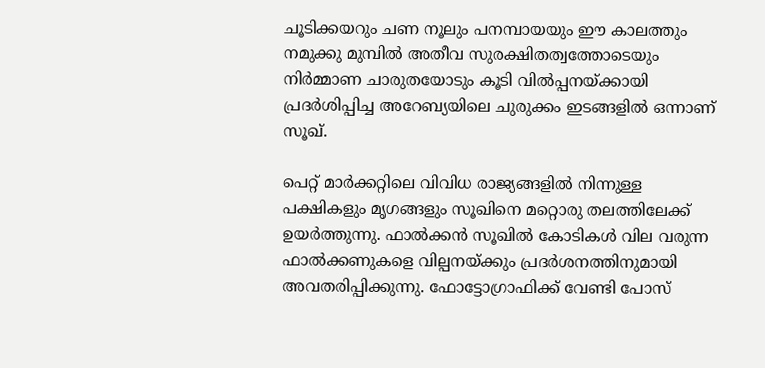ചൂടിക്കയറും ചണ നൂലും പനമ്പായയും ഈ കാലത്തും നമുക്കു മുമ്പില്‍ അതീവ സുരക്ഷിതത്വത്തോടെയും നിര്‍മ്മാണ ചാരുതയോടും കൂടി വില്‍പ്പനയ്ക്കായി പ്രദര്‍ശിപ്പിച്ച അറേബ്യയിലെ ചുരുക്കം ഇടങ്ങളില്‍ ഒന്നാണ് സൂഖ്.

പെറ്റ് മാര്‍ക്കറ്റിലെ വിവിധ രാജ്യങ്ങളില്‍ നിന്നുള്ള പക്ഷികളും മൃഗങ്ങളും സൂഖിനെ മറ്റൊരു തലത്തിലേക്ക് ഉയര്‍ത്തുന്നു. ഫാല്‍ക്കന്‍ സൂഖില്‍ കോടികള്‍ വില വരുന്ന ഫാല്‍ക്കണുകളെ വില്പനയ്ക്കും പ്രദര്‍ശനത്തിനുമായി അവതരിപ്പിക്കുന്നു. ഫോട്ടോഗ്രാഫിക്ക് വേണ്ടി പോസ്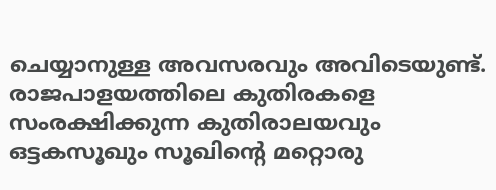ചെയ്യാനുള്ള അവസരവും അവിടെയുണ്ട്. രാജപാളയത്തിലെ കുതിരകളെ സംരക്ഷിക്കുന്ന കുതിരാലയവും ഒട്ടകസൂഖും സൂഖിന്റെ മറ്റൊരു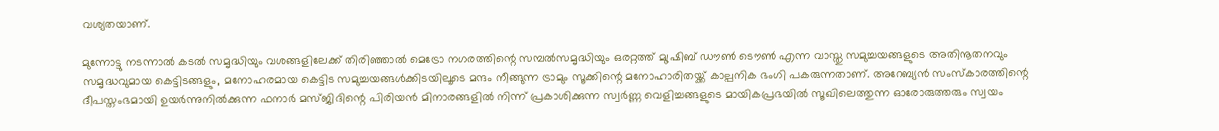വശ്യതയാണ്.

മുന്നോട്ടു നടന്നാല്‍ കടല്‍ സമൃദ്ധിയും വശങ്ങളിലേക്ക് തിരിഞ്ഞാല്‍ മെട്രോ നഗരത്തിന്റെ സമ്പല്‍സമൃദ്ധിയും ഒരറ്റത്ത് മുഷ്രിബ് ഡൗണ്‍ ടൌണ്‍ എന്ന വാസ്തു സമുച്ചയങ്ങളുടെ അതിനൂതനവും സമൃദ്ധവുമായ കെട്ടിടങ്ങളും, മനോഹരമായ കെട്ടിട സമുച്ചയങ്ങള്‍ക്കിടയിലൂടെ മന്ദം നീങ്ങുന്ന ട്രാമും സൂക്കിന്റെ മനോഹാരിതയ്ക്ക് കാല്പനിക ഭംഗി പകരുന്നതാണ്. അറേബ്യന്‍ സംസ്‌കാരത്തിന്റെ ദീപസ്തംഭമായി ഉയര്‍ന്നുനില്‍ക്കുന്ന ഫനാര്‍ മസ്ജിദിന്റെ പിരിയന്‍ മിനാരങ്ങളില്‍ നിന്ന് പ്രകാശിക്കുന്ന സ്വര്‍ണ്ണ വെളിച്ചങ്ങളുടെ മായികപ്രഭയില്‍ സൂഖിലെത്തുന്ന ഓരോരുത്തരും സ്വയം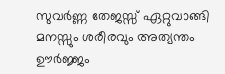സുവര്‍ണ്ണ തേജസ്സ് ഏറ്റുവാങ്ങി മനസ്സും ശരീരവും അത്യന്തം ഊര്‍ജ്ജം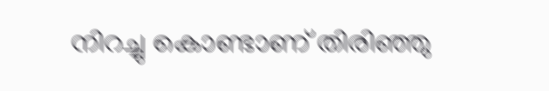നിറച്ചു കൊണ്ടാണ് തിരിഞ്ഞു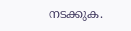നടക്കുക.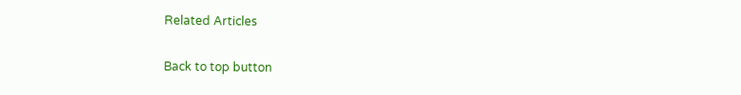Related Articles

Back to top button